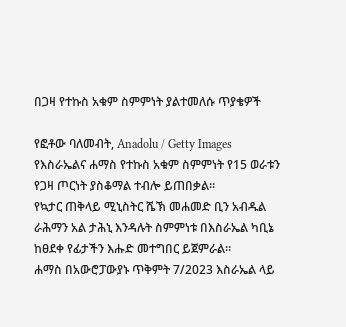በጋዛ የተኩስ አቁም ስምምነት ያልተመለሱ ጥያቄዎች

የፎቶው ባለመብት, Anadolu / Getty Images
የእስራኤልና ሐማስ የተኩስ አቁም ስምምነት የ15 ወራቱን የጋዛ ጦርነት ያስቆማል ተብሎ ይጠበቃል።
የኳታር ጠቅላይ ሚኒስትር ሼኽ መሐመድ ቢን አብዱል ራሕማን አል ታሕኒ እንዳሉት ስምምነቱ በእስራኤል ካቢኔ ከፀደቀ የፊታችን እሑድ መተግበር ይጀምራል።
ሐማስ በአውሮፓውያኑ ጥቅምት 7/2023 እስራኤል ላይ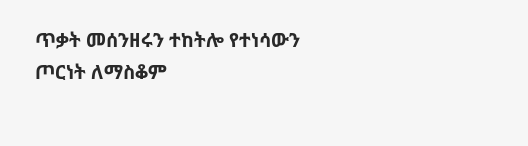ጥቃት መሰንዘሩን ተከትሎ የተነሳውን ጦርነት ለማስቆም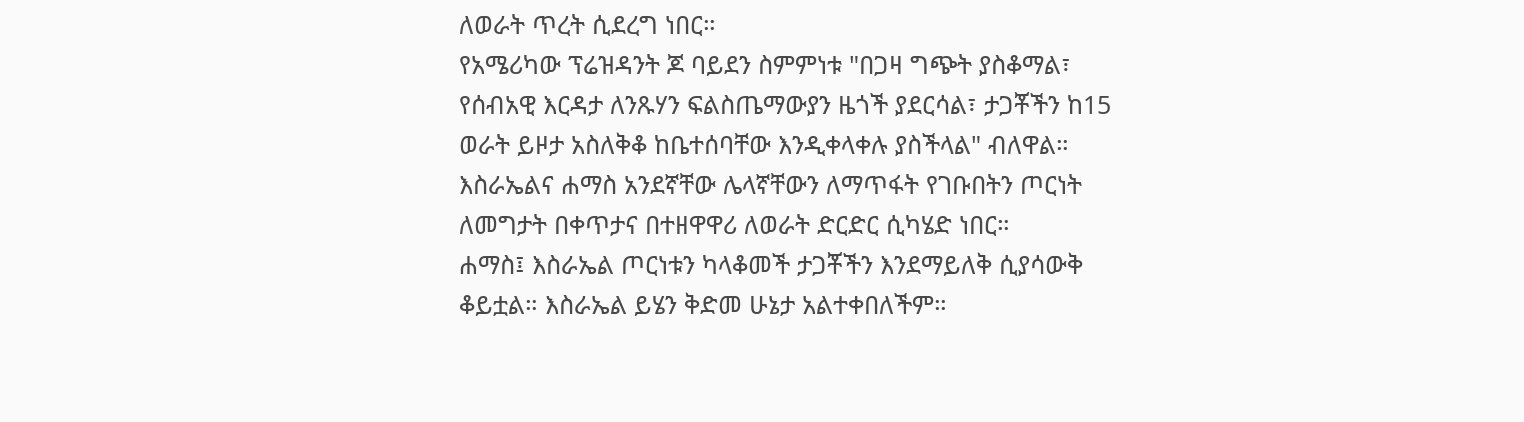ለወራት ጥረት ሲደረግ ነበር።
የአሜሪካው ፕሬዝዳንት ጆ ባይደን ስምምነቱ "በጋዛ ግጭት ያስቆማል፣ የሰብአዊ እርዳታ ለንጹሃን ፍልስጤማውያን ዜጎች ያደርሳል፣ ታጋቾችን ከ15 ወራት ይዞታ አስለቅቆ ከቤተሰባቸው እንዲቀላቀሉ ያስችላል" ብለዋል።
እስራኤልና ሐማስ አንደኛቸው ሌላኛቸውን ለማጥፋት የገቡበትን ጦርነት ለመግታት በቀጥታና በተዘዋዋሪ ለወራት ድርድር ሲካሄድ ነበር።
ሐማስ፤ እስራኤል ጦርነቱን ካላቆመች ታጋቾችን እንደማይለቅ ሲያሳውቅ ቆይቷል። እስራኤል ይሄን ቅድመ ሁኔታ አልተቀበለችም።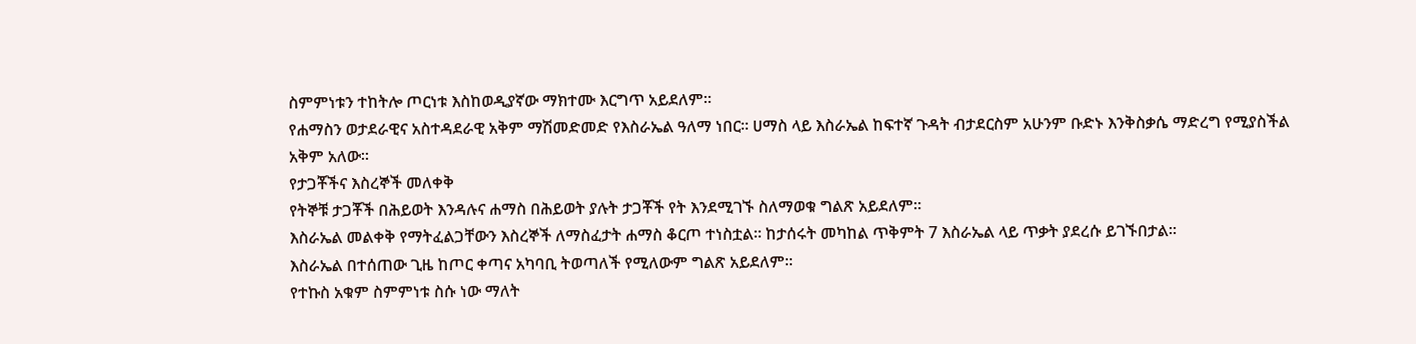ስምምነቱን ተከትሎ ጦርነቱ እስከወዲያኛው ማክተሙ እርግጥ አይደለም።
የሐማስን ወታደራዊና አስተዳደራዊ አቅም ማሽመድመድ የእስራኤል ዓለማ ነበር። ሀማስ ላይ እስራኤል ከፍተኛ ጉዳት ብታደርስም አሁንም ቡድኑ እንቅስቃሴ ማድረግ የሚያስችል አቅም አለው።
የታጋቾችና እስረኞች መለቀቅ
የትኞቹ ታጋቾች በሕይወት እንዳሉና ሐማስ በሕይወት ያሉት ታጋቾች የት እንደሚገኙ ስለማወቁ ግልጽ አይደለም።
እስራኤል መልቀቅ የማትፈልጋቸውን እስረኞች ለማስፈታት ሐማስ ቆርጦ ተነስቷል። ከታሰሩት መካከል ጥቅምት 7 እስራኤል ላይ ጥቃት ያደረሱ ይገኙበታል።
እስራኤል በተሰጠው ጊዜ ከጦር ቀጣና አካባቢ ትወጣለች የሚለውም ግልጽ አይደለም።
የተኩስ አቁም ስምምነቱ ስሱ ነው ማለት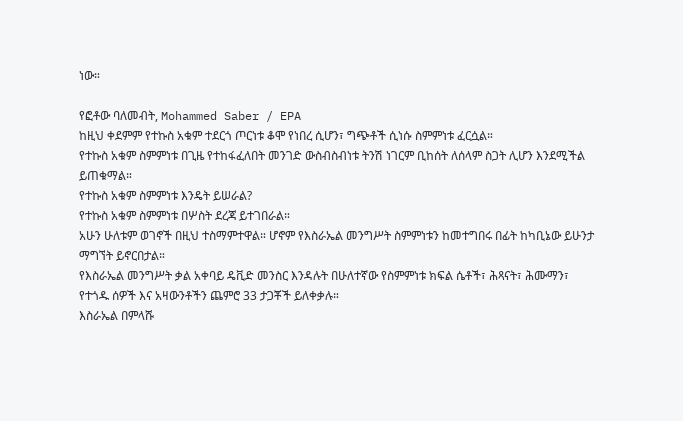ነው።

የፎቶው ባለመብት, Mohammed Saber / EPA
ከዚህ ቀደምም የተኩስ አቁም ተደርጎ ጦርነቱ ቆሞ የነበረ ሲሆን፣ ግጭቶች ሲነሱ ስምምነቱ ፈርሷል።
የተኩስ አቁም ስምምነቱ በጊዜ የተከፋፈለበት መንገድ ውስብስብነቱ ትንሽ ነገርም ቢከሰት ለሰላም ስጋት ሊሆን እንደሚችል ይጠቁማል።
የተኩስ አቁም ስምምነቱ እንዴት ይሠራል?
የተኩስ አቁም ስምምነቱ በሦስት ደረጃ ይተገበራል።
አሁን ሁለቱም ወገኖች በዚህ ተስማምተዋል። ሆኖም የእስራኤል መንግሥት ስምምነቱን ከመተግበሩ በፊት ከካቢኔው ይሁንታ ማግኘት ይኖርበታል።
የእስራኤል መንግሥት ቃል አቀባይ ዴቪድ መንስር እንዳሉት በሁለተኛው የስምምነቱ ክፍል ሴቶች፣ ሕጻናት፣ ሕሙማን፣ የተጎዱ ሰዎች እና አዛውንቶችን ጨምሮ 33 ታጋቾች ይለቀቃሉ።
እስራኤል በምላሹ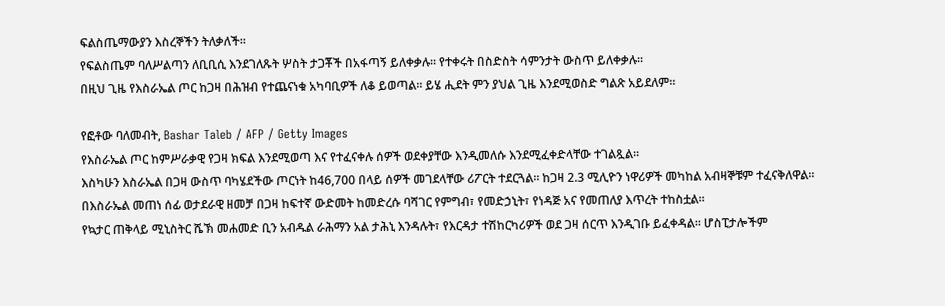ፍልስጤማውያን እስረኞችን ትለቃለች።
የፍልስጤም ባለሥልጣን ለቢቢሲ እንደገለጹት ሦስት ታጋቾች በአፋጣኝ ይለቀቃሉ። የተቀሩት በስድስት ሳምንታት ውስጥ ይለቀቃሉ።
በዚህ ጊዜ የእስራኤል ጦር ከጋዛ በሕዝብ የተጨናነቁ አካባቢዎች ለቆ ይወጣል። ይሄ ሒደት ምን ያህል ጊዜ እንደሚወስድ ግልጽ አይደለም።

የፎቶው ባለመብት, Bashar Taleb / AFP / Getty Images
የእስራኤል ጦር ከምሥራቃዊ የጋዛ ክፍል እንደሚወጣ እና የተፈናቀሉ ሰዎች ወደቀያቸው እንዲመለሱ እንደሚፈቀድላቸው ተገልጿል።
እስካሁን እስራኤል በጋዛ ውስጥ ባካሄደችው ጦርነት ከ46,700 በላይ ሰዎች መገደላቸው ሪፖርት ተደርጓል። ከጋዛ 2.3 ሚሊዮን ነዋሪዎች መካከል አብዛኞቹም ተፈናቅለዋል።
በእስራኤል መጠነ ሰፊ ወታደራዊ ዘመቻ በጋዛ ከፍተኛ ውድመት ከመድረሱ ባሻገር የምግብ፣ የመድኃኒት፣ የነዳጅ አና የመጠለያ እጥረት ተከስቷል።
የኳታር ጠቅላይ ሚኒስትር ሼኽ መሐመድ ቢን አብዱል ራሕማን አል ታሕኒ እንዳሉት፣ የእርዳታ ተሽከርካሪዎች ወደ ጋዛ ሰርጥ እንዲገቡ ይፈቀዳል። ሆስፒታሎችም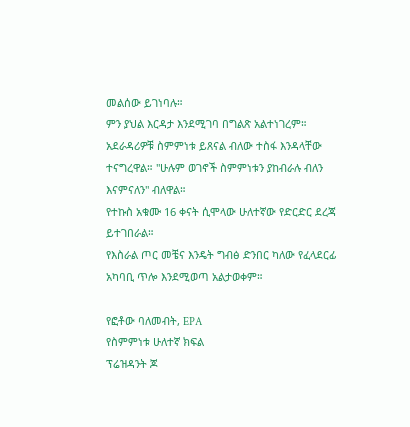መልሰው ይገነባሉ።
ምን ያህል እርዳታ እንደሚገባ በግልጽ አልተነገረም።
አደራዳሪዎቹ ስምምነቱ ይጸናል ብለው ተስፋ እንዳላቸው ተናግረዋል። "ሁሉም ወገኖች ስምምነቱን ያከብራሉ ብለን እናምናለን" ብለዋል።
የተኩስ አቁሙ 16 ቀናት ሲሞላው ሁለተኛው የድርድር ደረጃ ይተገበራል።
የእስራል ጦር መቼና እንዴት ግብፅ ድንበር ካለው የፈላደርፊ አካባቢ ጥሎ እንደሚወጣ አልታወቀም።

የፎቶው ባለመብት, EPA
የስምምነቱ ሁለተኛ ክፍል
ፕሬዝዳንት ጆ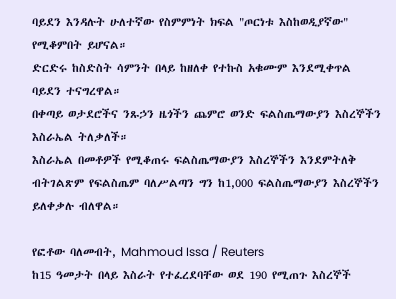ባይደን እንዳሉት ሁለተኛው የስምምነት ክፍል "ጦርነቱ እስከወዲያኛው" የሚቆምበት ይሆናል።
ድርድሩ ከስድስት ሳምንት በላይ ከዘለቀ የተኩስ አቁሙም እንደሚቀጥል ባይደን ተናግረዋል።
በቀጣይ ወታደሮችና ንጹኃን ዜጎችን ጨምሮ ወንድ ፍልስጤማውያን እስረኞችን እስራኤል ትለቃለች።
እስራኤል በመቶዎች የሚቆጠሩ ፍልስጤማውያን እስረኞችን እንደምትለቅ ብትገልጽም የፍልስጤም ባለሥልጣን ግን ከ1,000 ፍልስጤማውያን እስረኞችን ይለቀቃሉ ብለዋል።

የፎቶው ባለመብት, Mahmoud Issa / Reuters
ከ15 ዓመታት በላይ እስራት የተፈረደባቸው ወደ 190 የሚጠጉ እስረኞች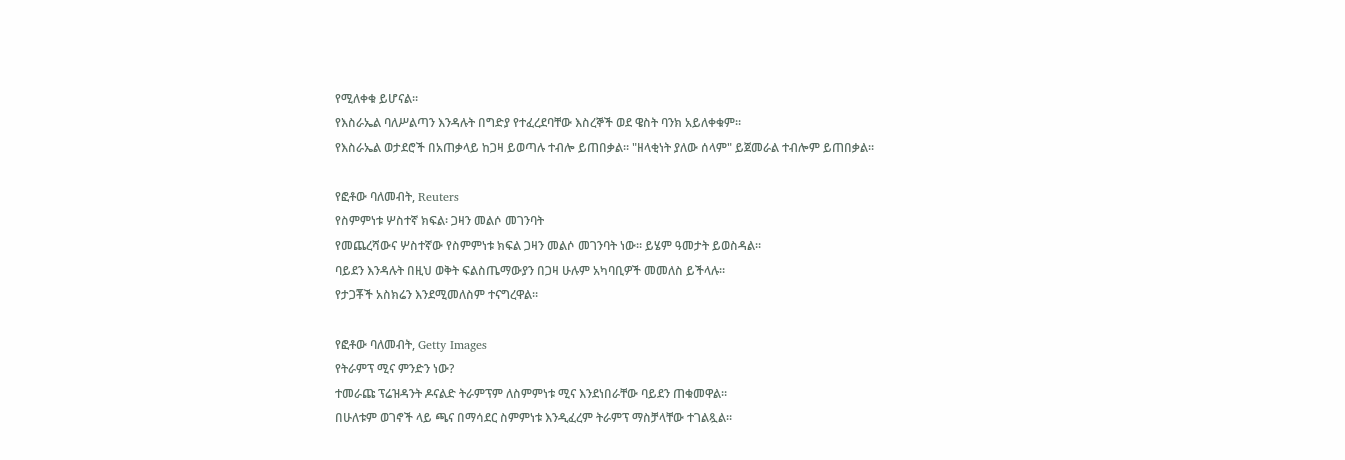የሚለቀቁ ይሆናል።
የእስራኤል ባለሥልጣን እንዳሉት በግድያ የተፈረደባቸው እስረኞች ወደ ዌስት ባንክ አይለቀቁም።
የእስራኤል ወታደሮች በአጠቃላይ ከጋዛ ይወጣሉ ተብሎ ይጠበቃል። "ዘላቂነት ያለው ሰላም" ይጀመራል ተብሎም ይጠበቃል።

የፎቶው ባለመብት, Reuters
የስምምነቱ ሦስተኛ ክፍል፡ ጋዛን መልሶ መገንባት
የመጨረሻውና ሦስተኛው የስምምነቱ ክፍል ጋዛን መልሶ መገንባት ነው። ይሄም ዓመታት ይወስዳል።
ባይደን እንዳሉት በዚህ ወቅት ፍልስጤማውያን በጋዛ ሁሉም አካባቢዎች መመለስ ይችላሉ።
የታጋቾች አስክሬን እንደሚመለስም ተናግረዋል።

የፎቶው ባለመብት, Getty Images
የትራምፕ ሚና ምንድን ነው?
ተመራጩ ፕሬዝዳንት ዶናልድ ትራምፕም ለስምምነቱ ሚና እንደነበራቸው ባይደን ጠቁመዋል።
በሁለቱም ወገኖች ላይ ጫና በማሳደር ስምምነቱ እንዲፈረም ትራምፕ ማስቻላቸው ተገልጿል።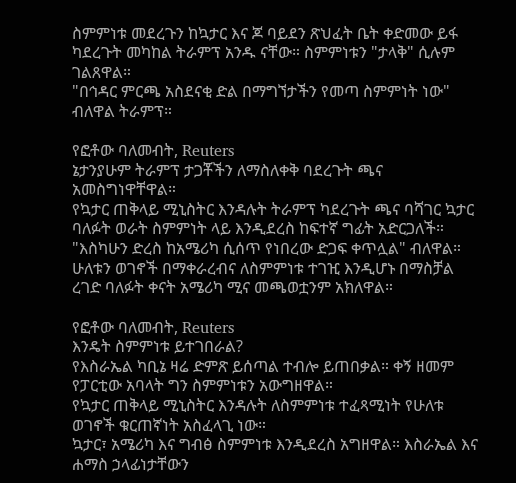ስምምነቱ መደረጉን ከኳታር እና ጆ ባይደን ጽህፈት ቤት ቀድመው ይፋ ካደረጉት መካከል ትራምፕ አንዱ ናቸው። ስምምነቱን "ታላቅ" ሲሉም ገልጸዋል።
"በኅዳር ምርጫ አስደናቂ ድል በማግኘታችን የመጣ ስምምነት ነው" ብለዋል ትራምፕ።

የፎቶው ባለመብት, Reuters
ኔታንያሁም ትራምፕ ታጋቾችን ለማስለቀቅ ባደረጉት ጫና አመስግነዋቸዋል።
የኳታር ጠቅላይ ሚኒስትር እንዳሉት ትራምፕ ካደረጉት ጫና ባሻገር ኳታር ባለፉት ወራት ስምምነት ላይ እንዲደረስ ከፍተኛ ግፊት አድርጋለች።
"እስካሁን ድረስ ከአሜሪካ ሲሰጥ የነበረው ድጋፍ ቀጥሏል" ብለዋል።
ሁለቱን ወገኖች በማቀራረብና ለስምምነቱ ተገዢ እንዲሆኑ በማስቻል ረገድ ባለፉት ቀናት አሜሪካ ሚና መጫወቷንም አክለዋል።

የፎቶው ባለመብት, Reuters
እንዴት ስምምነቱ ይተገበራል?
የእስራኤል ካቢኔ ዛሬ ድምጽ ይሰጣል ተብሎ ይጠበቃል። ቀኝ ዘመም የፓርቲው አባላት ግን ስምምነቱን አውግዘዋል።
የኳታር ጠቅላይ ሚኒስትር እንዳሉት ለስምምነቱ ተፈጻሚነት የሁለቱ ወገኖች ቁርጠኛነት አስፈላጊ ነው።
ኳታር፣ አሜሪካ እና ግብፅ ስምምነቱ እንዲደረስ አግዘዋል። እስራኤል እና ሐማስ ኃላፊነታቸውን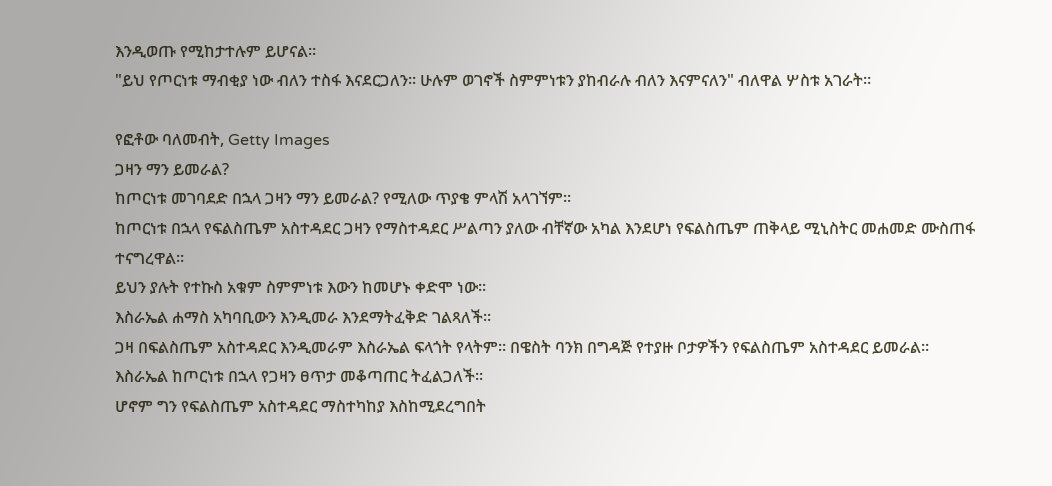እንዲወጡ የሚከታተሉም ይሆናል።
"ይህ የጦርነቱ ማብቂያ ነው ብለን ተስፋ እናደርጋለን። ሁሉም ወገኖች ስምምነቱን ያከብራሉ ብለን እናምናለን" ብለዋል ሦስቱ አገራት።

የፎቶው ባለመብት, Getty Images
ጋዛን ማን ይመራል?
ከጦርነቱ መገባደድ በኋላ ጋዛን ማን ይመራል? የሚለው ጥያቄ ምላሽ አላገኘም።
ከጦርነቱ በኋላ የፍልስጤም አስተዳደር ጋዛን የማስተዳደር ሥልጣን ያለው ብቸኛው አካል እንደሆነ የፍልስጤም ጠቅላይ ሚኒስትር መሐመድ ሙስጠፋ ተናግረዋል።
ይህን ያሉት የተኩስ አቁም ስምምነቱ እውን ከመሆኑ ቀድሞ ነው።
እስራኤል ሐማስ አካባቢውን እንዲመራ እንደማትፈቅድ ገልጻለች።
ጋዛ በፍልስጤም አስተዳደር እንዲመራም እስራኤል ፍላጎት የላትም። በዌስት ባንክ በግዳጅ የተያዙ ቦታዎችን የፍልስጤም አስተዳደር ይመራል።
እስራኤል ከጦርነቱ በኋላ የጋዛን ፀጥታ መቆጣጠር ትፈልጋለች።
ሆኖም ግን የፍልስጤም አስተዳደር ማስተካከያ እስከሚደረግበት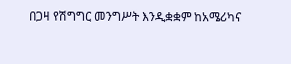በጋዛ የሽግግር መንግሥት እንዲቋቋም ከአሜሪካና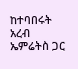ከተባበሩት አረብ ኤምሬትስ ጋር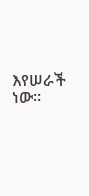እየሠራች ነው።